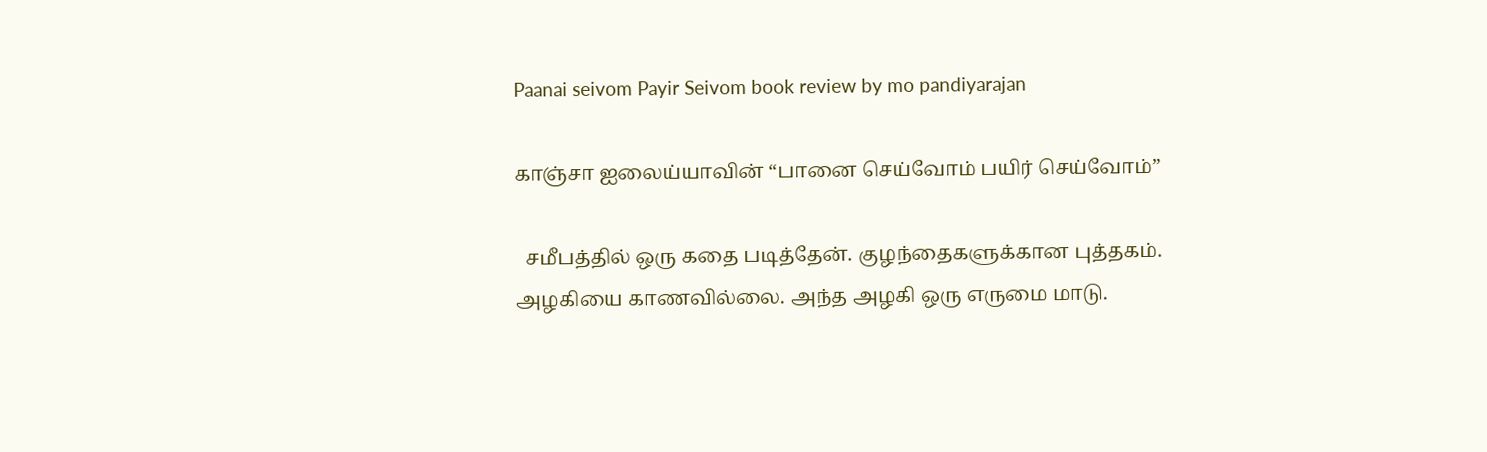Paanai seivom Payir Seivom book review by mo pandiyarajan

காஞ்சா ஐலைய்யாவின் “பானை செய்வோம் பயிர் செய்வோம்”

  சமீபத்தில் ஒரு கதை படித்தேன். குழந்தைகளுக்கான புத்தகம். அழகியை காணவில்லை. அந்த அழகி ஒரு எருமை மாடு.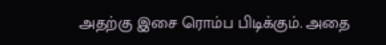அதற்கு இசை ரொம்ப பிடிக்கும். அதை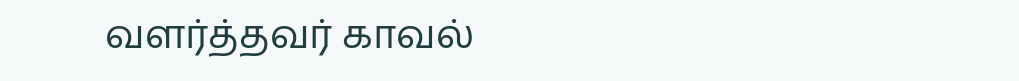வளர்த்தவர் காவல்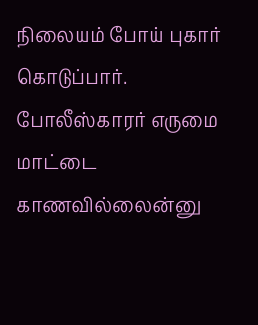நிலையம் போய் புகார் கொடுப்பார். போலீஸ்காரர் எருமை மாட்டை காணவில்லைன்னு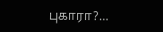புகாரா?…